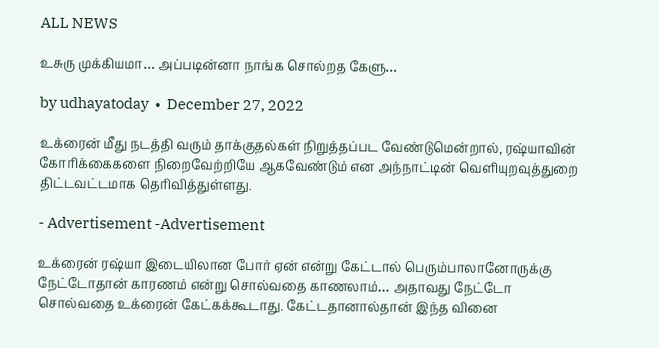ALL NEWS

உசுரு முக்கியமா… அப்படின்னா நாங்க சொல்றத கேளு…

by udhayatoday  •  December 27, 2022

உக்ரைன் மீது நடத்தி வரும் தாக்குதல்கள் நிறுத்தப்பட வேண்டுமென்றால், ரஷ்யாவின் கோரிக்கைகளை நிறைவேற்றியே ஆகவேண்டும் என அந்நாட்டின் வெளியுறவுத்துறை திட்டவட்டமாக தெரிவித்துள்ளது.

- Advertisement -Advertisement

உக்ரைன் ரஷ்யா இடையிலான போர் ஏன் என்று கேட்டால் பெரும்பாலானோருக்கு நேட்டோதான் காரணம் என்று சொல்வதை காணலாம்… அதாவது நேட்டோ சொல்வதை உக்ரைன் கேட்கக்கூடாது. கேட்டதானால்தான் இந்த வினை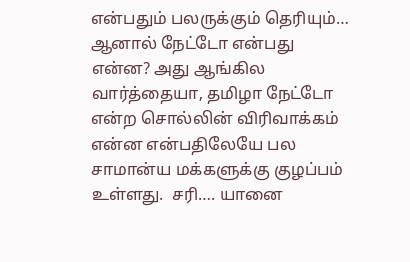என்பதும் பலருக்கும் தெரியும்… ஆனால் நேட்டோ என்பது என்ன? அது ஆங்கில வார்த்தையா, தமிழா நேட்டோ என்ற சொல்லின் விரிவாக்கம் என்ன என்பதிலேயே பல சாமான்ய மக்களுக்கு குழப்பம் உள்ளது.  சரி…. யானை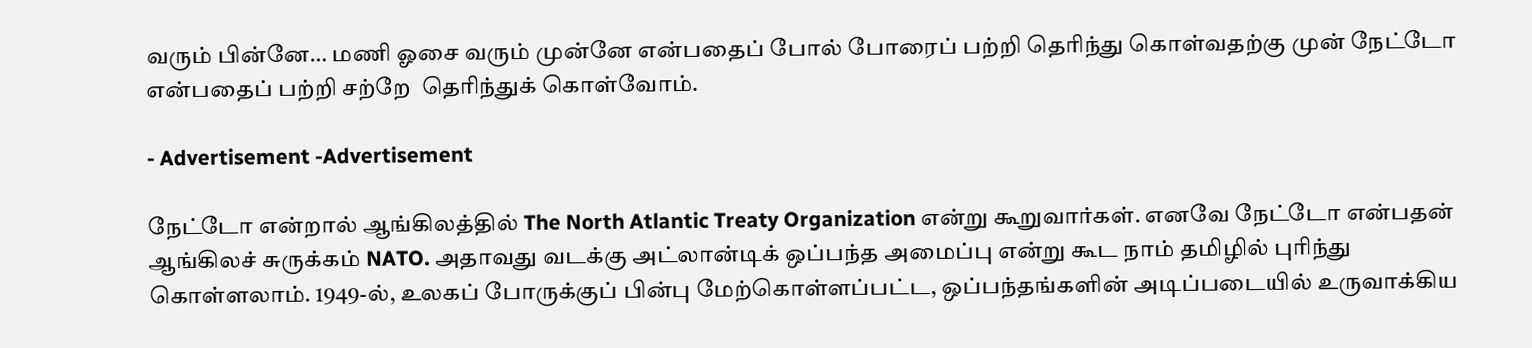வரும் பின்னே… மணி ஓசை வரும் முன்னே என்பதைப் போல் போரைப் பற்றி தெரிந்து கொள்வதற்கு முன் நேட்டோ என்பதைப் பற்றி சற்றே  தெரிந்துக் கொள்வோம்.

- Advertisement -Advertisement

நேட்டோ என்றால் ஆங்கிலத்தில் The North Atlantic Treaty Organization என்று கூறுவார்கள். எனவே நேட்டோ என்பதன் ஆங்கிலச் சுருக்கம் NATO. அதாவது வடக்கு அட்லான்டிக் ஒப்பந்த அமைப்பு என்று கூட நாம் தமிழில் புரிந்து கொள்ளலாம். 1949-ல், உலகப் போருக்குப் பின்பு மேற்கொள்ளப்பட்ட, ஒப்பந்தங்களின் அடிப்படையில் உருவாக்கிய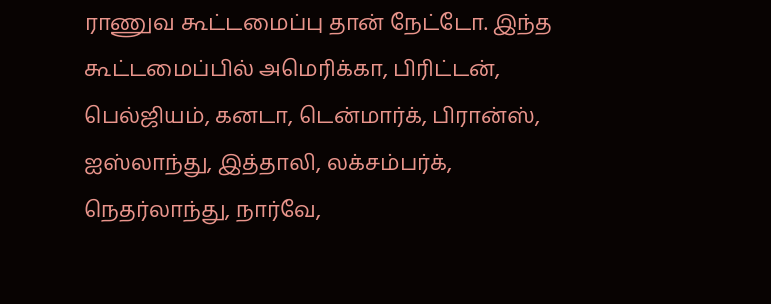ராணுவ கூட்டமைப்பு தான் நேட்டோ. இந்த கூட்டமைப்பில் அமெரிக்கா, பிரிட்டன், பெல்ஜியம், கனடா, டென்மார்க், பிரான்ஸ், ஐஸ்லாந்து, இத்தாலி, லக்சம்பர்க், நெதர்லாந்து, நார்வே,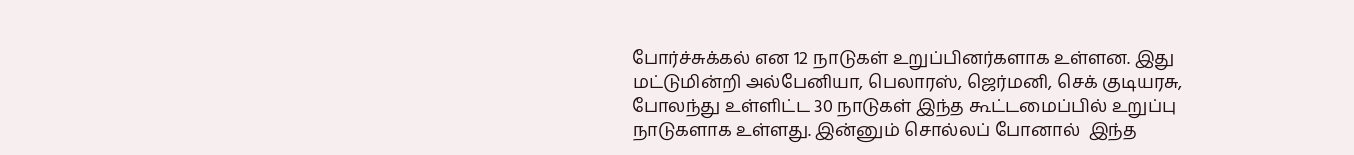போர்ச்சுக்கல் என 12 நாடுகள் உறுப்பினர்களாக உள்ளன. இது மட்டுமின்றி அல்பேனியா, பெலாரஸ், ஜெர்மனி, செக் குடியரசு, போலந்து உள்ளிட்ட 30 நாடுகள் இந்த கூட்டமைப்பில் உறுப்பு நாடுகளாக உள்ளது. இன்னும் சொல்லப் போனால்  இந்த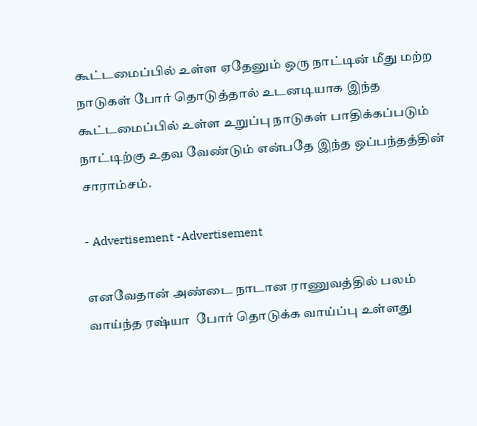கூட்டமைப்பில் உள்ள ஏதேனும் ஒரு நாட்டின் மீது மற்ற நாடுகள் போர் தொடுத்தால் உடனடியாக இந்த கூட்டமைப்பில் உள்ள உறுப்பு நாடுகள் பாதிக்கப்படும் நாட்டிற்கு உதவ வேண்டும் என்பதே இந்த ஒப்பந்தத்தின் சாராம்சம்.

- Advertisement -Advertisement

எனவேதான் அண்டை நாடான ராணுவத்தில் பலம் வாய்ந்த ரஷ்யா  போர் தொடுக்க வாய்ப்பு உள்ளது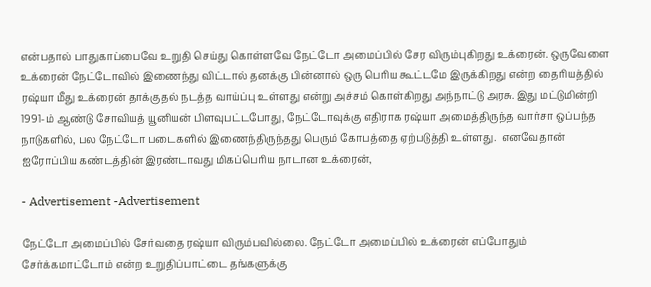என்பதால் பாதுகாப்பைவே உறுதி செய்து கொள்ளவே நேட்டோ அமைப்பில் சேர விரும்புகிறது உக்ரைன். ஒருவேளை உக்ரைன் நேட்டோவில் இணைந்து விட்டால் தனக்கு பின்னால் ஒரு பெரிய கூட்டமே இருக்கிறது என்ற தைரியத்தில் ரஷ்யா மீது உக்ரைன் தாக்குதல் நடத்த வாய்ப்பு உள்ளது என்று அச்சம் கொள்கிறது அந்நாட்டு அரசு. இது மட்டுமின்றி 1991-ம் ஆண்டு சோவியத் யூனியன் பிளவுபட்டபோது, நேட்டோவுக்கு எதிராக ரஷ்யா அமைத்திருந்த வார்சா ஒப்பந்த நாடுகளில், பல நேட்டோ படைகளில் இணைந்திருந்தது பெரும் கோபத்தை ஏற்படுத்தி உள்ளது.  எனவேதான் ஐரோப்பிய கண்டத்தின் இரண்டாவது மிகப்பெரிய நாடான உக்ரைன்,

- Advertisement -Advertisement

நேட்டோ அமைப்பில் சேர்வதை ரஷ்யா விரும்பவில்லை. நேட்டோ அமைப்பில் உக்ரைன் எப்போதும் சேர்க்கமாட்டோம் என்ற உறுதிப்பாட்டை தங்களுக்கு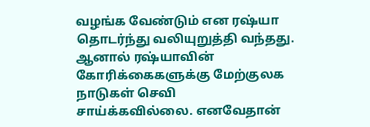வழங்க வேண்டும் என ரஷ்யா தொடர்ந்து வலியுறுத்தி வந்தது. ஆனால் ரஷ்யாவின் கோரிக்கைகளுக்கு மேற்குலக நாடுகள் செவி சாய்க்கவில்லை. எனவேதான்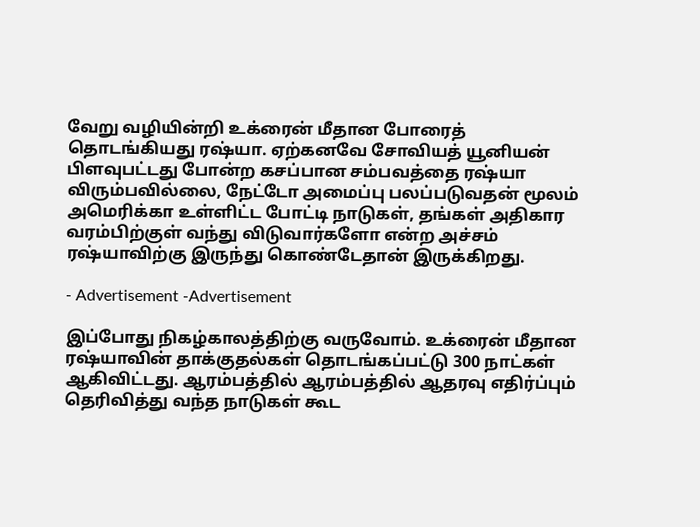வேறு வழியின்றி உக்ரைன் மீதான போரைத் தொடங்கியது ரஷ்யா. ஏற்கனவே சோவியத் யூனியன் பிளவுபட்டது போன்ற கசப்பான சம்பவத்தை ரஷ்யா விரும்பவில்லை, நேட்டோ அமைப்பு பலப்படுவதன் மூலம் அமெரிக்கா உள்ளிட்ட போட்டி நாடுகள், தங்கள் அதிகார வரம்பிற்குள் வந்து விடுவார்களோ என்ற அச்சம் ரஷ்யாவிற்கு இருந்து கொண்டேதான் இருக்கிறது.

- Advertisement -Advertisement

இப்போது நிகழ்காலத்திற்கு வருவோம். உக்ரைன் மீதான ரஷ்யாவின் தாக்குதல்கள் தொடங்கப்பட்டு 300 நாட்கள் ஆகிவிட்டது. ஆரம்பத்தில் ஆரம்பத்தில் ஆதரவு எதிர்ப்பும் தெரிவித்து வந்த நாடுகள் கூட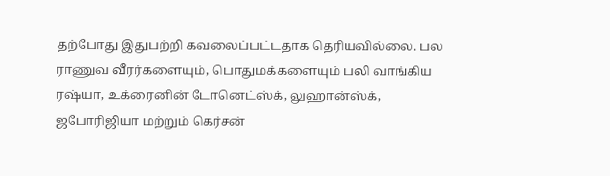தற்போது இதுபற்றி கவலைப்பட்டதாக தெரியவில்லை. பல ராணுவ வீரர்களையும், பொதுமக்களையும் பலி வாங்கிய ரஷ்யா, உக்ரைனின் டோனெட்ஸ்க், லுஹான்ஸ்க், ஜபோரிஜியா மற்றும் கெர்சன்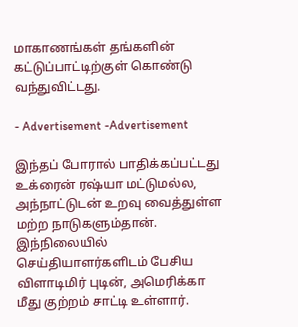மாகாணங்கள் தங்களின் கட்டுப்பாட்டிற்குள் கொண்டு வந்துவிட்டது.

- Advertisement -Advertisement

இந்தப் போரால் பாதிக்கப்பட்டது உக்ரைன் ரஷ்யா மட்டுமல்ல, அந்நாட்டுடன் உறவு வைத்துள்ள மற்ற நாடுகளும்தான். இந்நிலையில் செய்தியாளர்களிடம் பேசிய விளாடிமிர் புடின், அமெரிக்கா மீது குற்றம் சாட்டி உள்ளார்.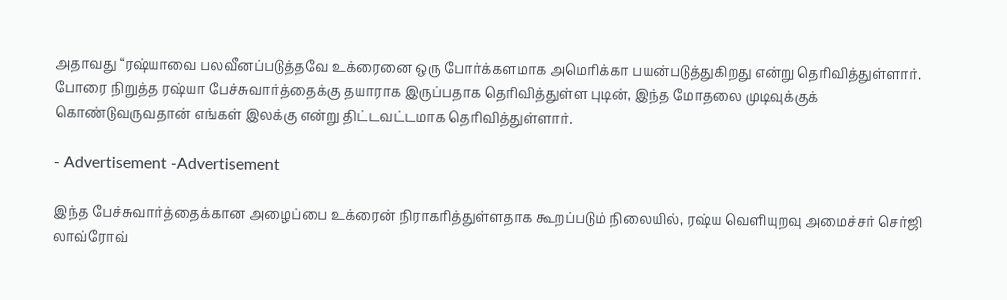அதாவது “ரஷ்யாவை பலவீனப்படுத்தவே உக்ரைனை ஒரு போர்க்களமாக அமெரிக்கா பயன்படுத்துகிறது என்று தெரிவித்துள்ளார். போரை நிறுத்த ரஷ்யா பேச்சுவார்த்தைக்கு தயாராக இருப்பதாக தெரிவித்துள்ள புடின், இந்த மோதலை முடிவுக்குக் கொண்டுவருவதான் எங்கள் இலக்கு என்று திட்டவட்டமாக தெரிவித்துள்ளார்.

- Advertisement -Advertisement

இந்த பேச்சுவார்த்தைக்கான அழைப்பை உக்ரைன் நிராகரித்துள்ளதாக கூறப்படும் நிலையில், ரஷ்ய வெளியுறவு அமைச்சர் செர்ஜி லாவ்ரோவ்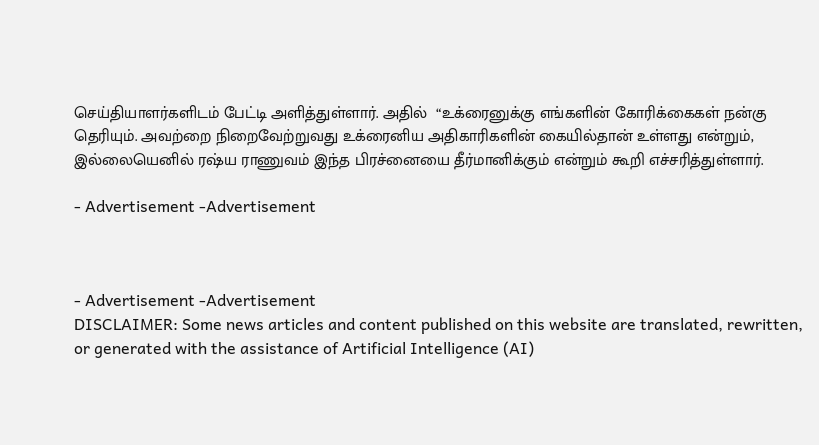செய்தியாளர்களிடம் பேட்டி அளித்துள்ளார். அதில்  “உக்ரைனுக்கு எங்களின் கோரிக்கைகள் நன்கு தெரியும். அவற்றை நிறைவேற்றுவது உக்ரைனிய அதிகாரிகளின் கையில்தான் உள்ளது என்றும், இல்லையெனில் ரஷ்ய ராணுவம் இந்த பிரச்னையை தீர்மானிக்கும் என்றும் கூறி எச்சரித்துள்ளார்.

- Advertisement -Advertisement



- Advertisement -Advertisement
DISCLAIMER: Some news articles and content published on this website are translated, rewritten, or generated with the assistance of Artificial Intelligence (AI)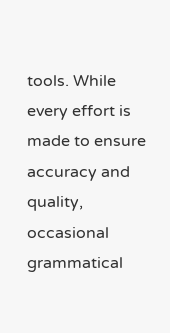tools. While every effort is made to ensure accuracy and quality, occasional grammatical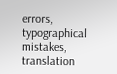errors, typographical mistakes, translation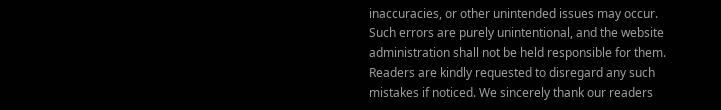inaccuracies, or other unintended issues may occur. Such errors are purely unintentional, and the website administration shall not be held responsible for them. Readers are kindly requested to disregard any such mistakes if noticed. We sincerely thank our readers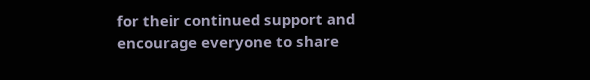for their continued support and encourage everyone to share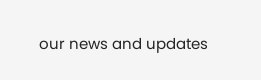our news and updates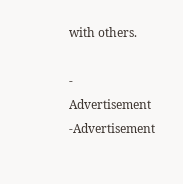with others.

- Advertisement -Advertisement